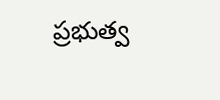ప్రభుత్వ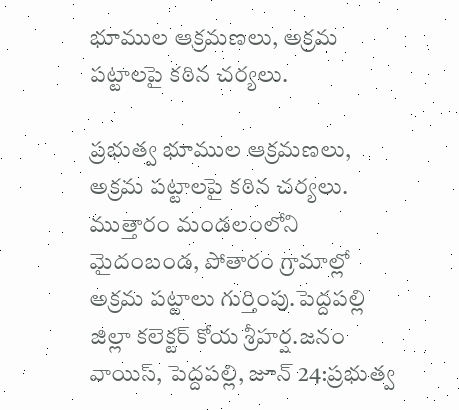భూముల ఆక్రమణలు, అక్రమ పట్టాలపై కఠిన చర్యలు.

ప్రభుత్వ భూముల ఆక్రమణలు, అక్రమ పట్టాలపై కఠిన చర్యలు. ముత్తారం మండలంలోని మైదంబండ, పోతారం గ్రామాల్లో అక్రమ పట్టాలు గుర్తింపు.పెద్దపల్లి జిల్లా కలెక్టర్ కోయ శ్రీహర్ష.జనం వాయిస్, పెద్దపల్లి, జూన్ 24:ప్రభుత్వ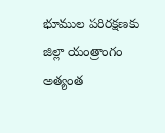భూముల పరిరక్షణకు జిల్లా యంత్రాంగం అత్యంత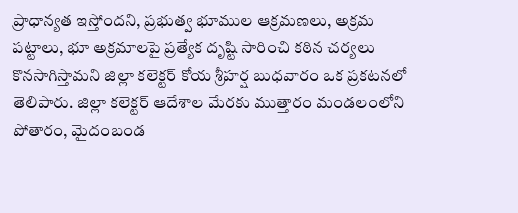ప్రాధాన్యత ఇస్తోందని, ప్రభుత్వ భూముల ఆక్రమణలు, అక్రమ పట్టాలు, భూ అక్రమాలపై ప్రత్యేక దృష్టి సారించి కఠిన చర్యలు కొనసాగిస్తామని జిల్లా కలెక్టర్ కోయ శ్రీహర్ష బుధవారం ఒక ప్రకటనలో తెలిపారు. జిల్లా కలెక్టర్ ఆదేశాల మేరకు ముత్తారం మండలంలోని పోతారం, మైదంబండ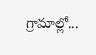గ్రామాల్లో...